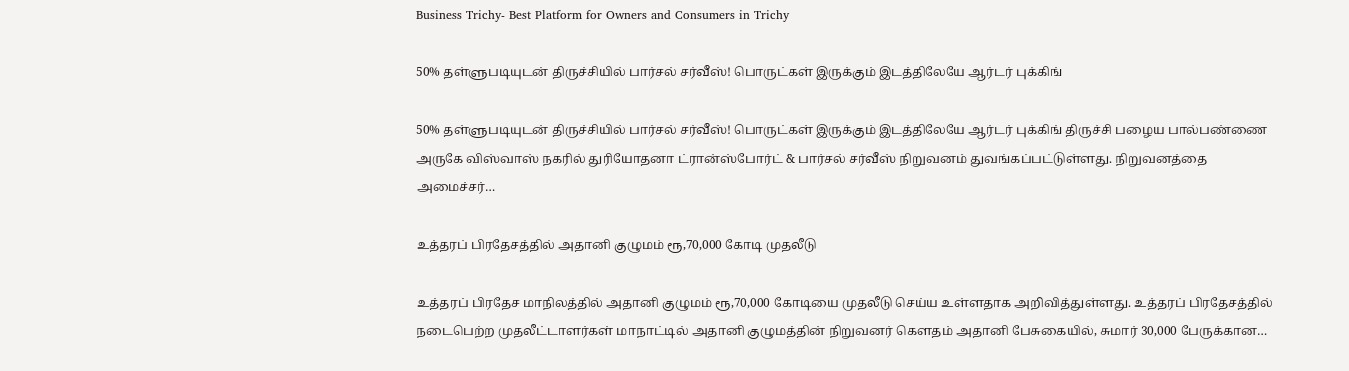Business Trichy- Best Platform for Owners and Consumers in Trichy

50% தள்ளுபடியுடன் திருச்சியில் பார்சல் சர்வீஸ்! பொருட்கள் இருக்கும் இடத்திலேயே ஆர்டர் புக்கிங்

50% தள்ளுபடியுடன் திருச்சியில் பார்சல் சர்வீஸ்! பொருட்கள் இருக்கும் இடத்திலேயே ஆர்டர் புக்கிங் திருச்சி பழைய பால்பண்ணை அருகே விஸ்வாஸ் நகரில் துரியோதனா ட்ரான்ஸ்போர்ட் & பார்சல் சர்வீஸ் நிறுவனம் துவங்கப்பட்டுள்ளது. நிறுவனத்தை அமைச்சர்…

உத்தரப் பிரதேசத்தில் அதானி குழுமம் ரூ,70,000 கோடி முதலீடு

உத்தரப் பிரதேச மாநிலத்தில் அதானி குழுமம் ரூ,70,000 கோடியை முதலீடு செய்ய உள்ளதாக அறிவித்துள்ளது. உத்தரப் பிரதேசத்தில் நடைபெற்ற முதலீட்டாளர்கள் மாநாட்டில் அதானி குழுமத்தின் நிறுவனர் கௌதம் அதானி பேசுகையில், சுமார் 30,000 பேருக்கான…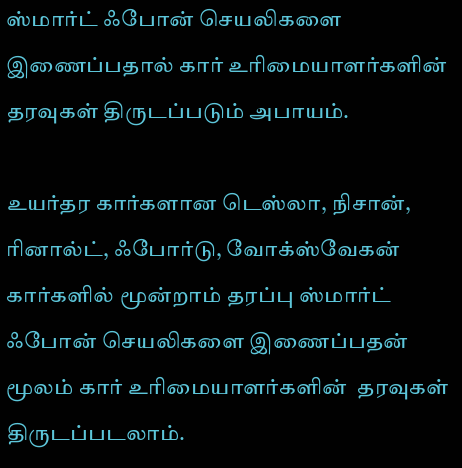ஸ்மார்ட் ஃபோன் செயலிகளை இணைப்பதால் கார் உரிமையாளர்களின் தரவுகள் திருடப்படும் அபாயம்.

உயர்தர கார்களான டெஸ்லா, நிசான், ரினால்ட், ஃபோர்டு, வோக்ஸ்வேகன் கார்களில் மூன்றாம் தரப்பு ஸ்மார்ட் ஃபோன் செயலிகளை இணைப்பதன் மூலம் கார் உரிமையாளர்களின்  தரவுகள் திருடப்படலாம்.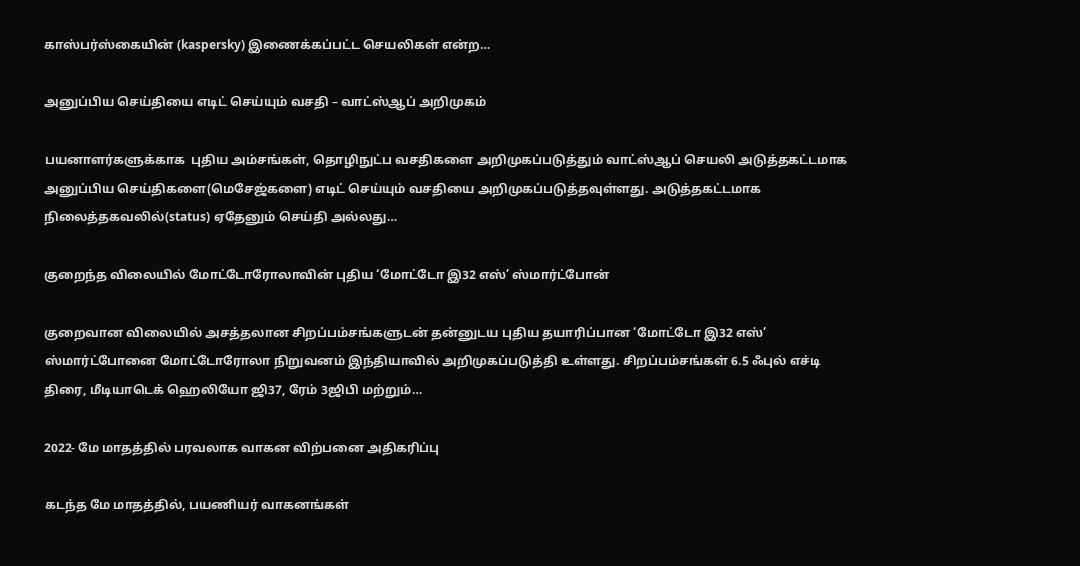காஸ்பர்ஸ்கையின் (kaspersky) இணைக்கப்பட்ட செயலிகள் என்ற…

அனுப்பிய செய்தியை எடிட் செய்யும் வசதி – வாட்ஸ்ஆப் அறிமுகம்

பயனாளர்களுக்காக  புதிய அம்சங்கள், தொழிநுட்ப வசதிகளை அறிமுகப்படுத்தும் வாட்ஸ்ஆப் செயலி அடுத்தகட்டமாக அனுப்பிய செய்திகளை(மெசேஜ்களை) எடிட் செய்யும் வசதியை அறிமுகப்படுத்தவுள்ளது. அடுத்தகட்டமாக நிலைத்தகவலில்(status) ஏதேனும் செய்தி அல்லது…

குறைந்த விலையில் மோட்டோரோலாவின் புதிய ‘மோட்டோ இ32 எஸ்’ ஸ்மார்ட்போன்

குறைவான விலையில் அசத்தலான சிறப்பம்சங்களுடன் தன்னுடய புதிய தயாரிப்பான ‘மோட்டோ இ32 எஸ்’ ஸ்மார்ட்போனை மோட்டோரோலா நிறுவனம் இந்தியாவில் அறிமுகப்படுத்தி உள்ளது. சிறப்பம்சங்கள் 6.5 ஃபுல் எச்டி திரை, மீடியாடெக் ஹெலியோ ஜி37, ரேம் 3ஜிபி மற்றும்…

2022- மே மாதத்தில் பரவலாக வாகன விற்பனை அதிகரிப்பு

கடந்த மே மாதத்தில், பயணியர் வாகனங்கள்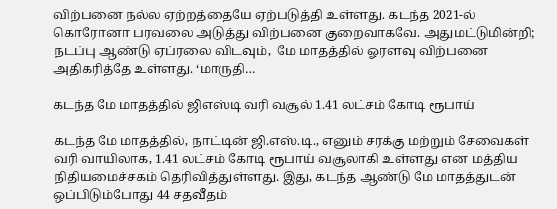விற்பனை நல்ல ஏற்றத்தையே ஏற்படுத்தி உள்ளது. கடந்த 2021-ல் கொரோனா பரவலை அடுத்து விற்பனை குறைவாகவே. அதுமட்டுமின்றி; நடப்பு ஆண்டு ஏப்ரலை விடவும்,  மே மாதத்தில் ஓரளவு விற்பனை அதிகரித்தே உள்ளது. ‘மாருதி…

கடந்த மே மாதத்தில் ஜிஎஸ்டி வரி வசூல் 1.41 லட்சம் கோடி ரூபாய்

கடந்த மே மாதத்தில், நாட்டின் ஜி.எஸ்.டி., எனும் சரக்கு மற்றும் சேவைகள் வரி வாயிலாக, 1.41 லட்சம் கோடி ரூபாய் வசூலாகி உள்ளது என மத்திய நிதியமைச்சகம் தெரிவித்துள்ளது. இது, கடந்த ஆண்டு மே மாதத்துடன் ஒப்பிடும்போது 44 சதவீதம்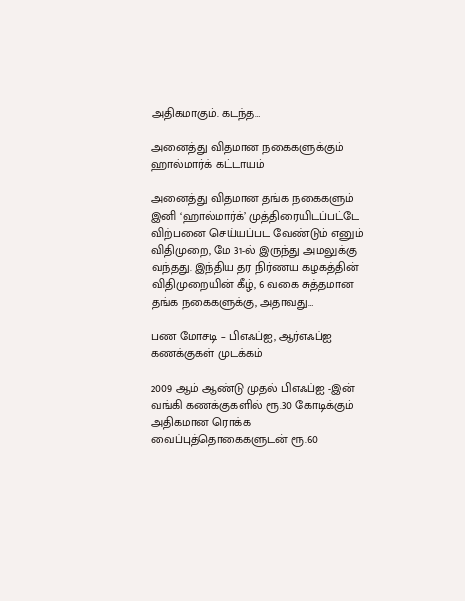அதிகமாகும். கடந்த…

அனைத்து விதமான நகைகளுக்கும் ஹால்மார்க் கட்டாயம்

அனைத்து விதமான தங்க நகைகளும் இனி ‘ஹால்மார்க்’ முத்திரையிடப்பட்டே விற்பனை செய்யப்பட வேண்டும் எனும் விதிமுறை, மே 31-ல் இருந்து அமலுக்கு வந்தது. இந்திய தர நிர்ணய கழகத்தின் விதிமுறையின் கீழ், 6 வகை சுத்தமான தங்க நகைகளுக்கு, அதாவது…

பண மோசடி – பிஎஃப்ஐ, ஆர்எஃப்ஐ கணக்குகள் முடக்கம்

2009 ஆம் ஆண்டு முதல் பிஎஃப்ஐ -இன் வங்கி கணக்குகளில் ரூ.30 கோடிக்கும் அதிகமான ரொக்க வைப்புத்தொகைகளுடன் ரூ.60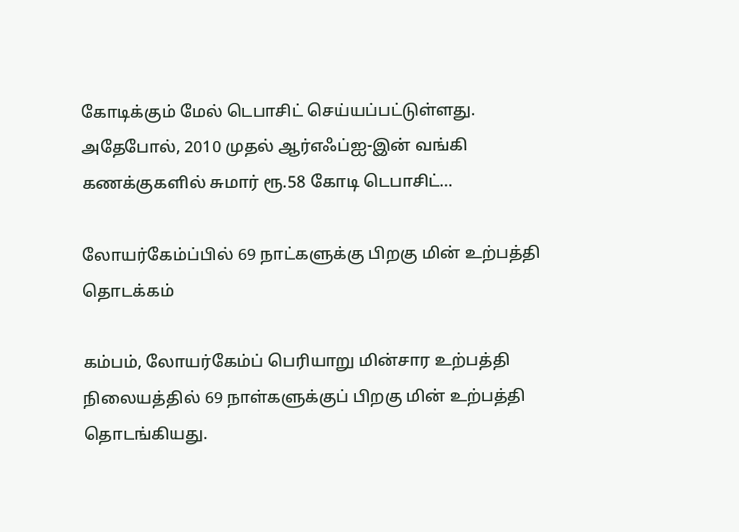கோடிக்கும் மேல் டெபாசிட் செய்யப்பட்டுள்ளது. அதேபோல், 2010 முதல் ஆர்எஃப்ஐ-இன் வங்கி கணக்குகளில் சுமார் ரூ.58 கோடி டெபாசிட்…

லோயர்கேம்ப்பில் 69 நாட்களுக்கு பிறகு மின் உற்பத்தி தொடக்கம்

கம்பம், லோயர்கேம்ப் பெரியாறு மின்சார உற்பத்தி நிலையத்தில் 69 நாள்களுக்குப் பிறகு மின் உற்பத்தி தொடங்கியது.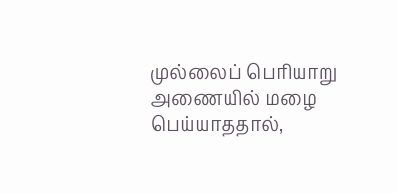முல்லைப் பெரியாறு அணையில் மழை பெய்யாததால்,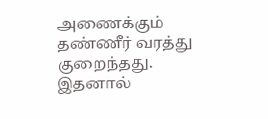அணைக்கும் தண்ணீர் வரத்து குறைந்தது. இதனால்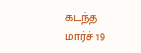கடந்த மார்ச் 19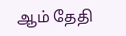ஆம் தேதி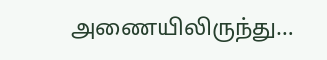அணையிலிருந்து…